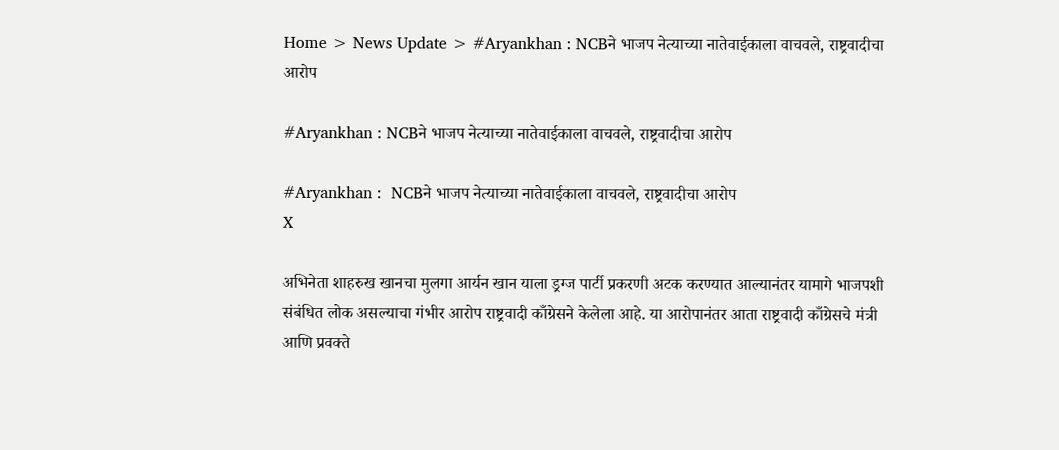Home > News Update > #Aryankhan : NCBने भाजप नेत्याच्या नातेवाईकाला वाचवले, राष्ट्रवादीचा आरोप

#Aryankhan : NCBने भाजप नेत्याच्या नातेवाईकाला वाचवले, राष्ट्रवादीचा आरोप

#Aryankhan :  NCBने भाजप नेत्याच्या नातेवाईकाला वाचवले, राष्ट्रवादीचा आरोप
X

अभिनेता शाहरुख खानचा मुलगा आर्यन खान याला ड्रग्ज पार्टी प्रकरणी अटक करण्यात आल्यानंतर यामागे भाजपशी संबंधित लोक असल्याचा गंभीर आरोप राष्ट्रवादी काँग्रेसने केलेला आहे. या आरोपानंतर आता राष्ट्रवादी काँग्रेसचे मंत्री आणि प्रवक्ते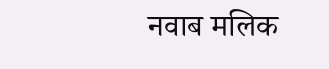नवाब मलिक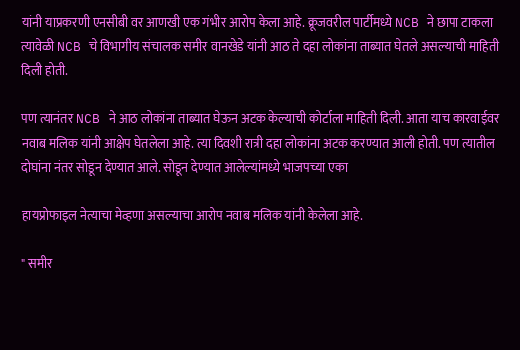यांनी याप्रकरणी एनसीबी वर आणखी एक गंभीर आरोप केला आहे. क्रूजवरील पार्टीमध्ये NCB ने छापा टाकला त्यावेळी NCB चे विभागीय संचालक समीर वानखेडे यांनी आठ ते दहा लोकांना ताब्यात घेतले असल्याची माहिती दिली होती.

पण त्यानंतर NCB ने आठ लोकांना ताब्यात घेऊन अटक केल्याची कोर्टाला माहिती दिली. आता याच कारवाईवर नवाब मलिक यांनी आक्षेप घेतलेला आहे. त्या दिवशी रात्री दहा लोकांना अटक करण्यात आली होती. पण त्यातील दोघांना नंतर सोडून देण्यात आले. सोडून देण्यात आलेल्यांमध्ये भाजपच्या एका

हायप्रोफाइल नेत्याचा मेव्हणा असल्याचा आरोप नवाब मलिक यांनी केलेला आहे.

" समीर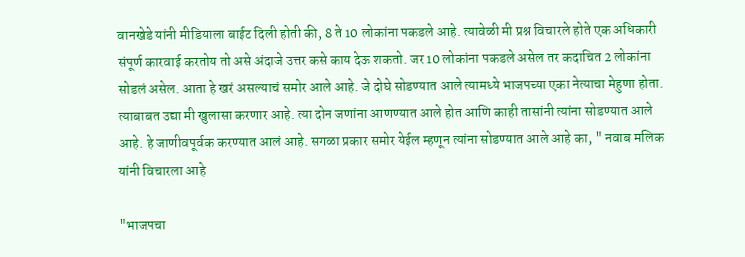वानखेडे यांनी मीडियाला बाईट दिली होती की, 8 ते 10 लोकांना पकडले आहे. त्यावेळी मी प्रश्न विचारले होते एक अधिकारी संपूर्ण कारवाई करतोय तो असे अंदाजे उत्तर कसे काय देऊ शकतो. जर 10 लोकांना पकडले असेल तर कदाचित 2 लोकांना सोडलं असेल. आता हे खरं असल्याचं समोर आले आहे. जे दोघे सोडण्यात आले त्यामध्ये भाजपच्या एका नेत्याचा मेहुणा होता. त्याबाबत उद्या मी खुलासा करणार आहे. त्या दोन जणांना आणण्यात आले होत आणि काही तासांनी त्यांना सोडण्यात आले आहे. हे जाणीवपूर्वक करण्यात आलं आहे. सगळा प्रकार समोर येईल म्हणून त्यांना सोडण्यात आले आहे का, " नवाब मलिक यांनी विचारला आहे

"भाजपचा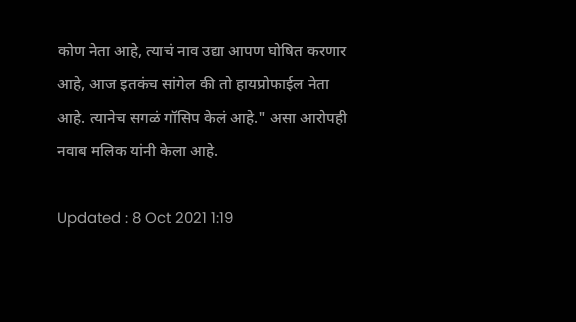कोण नेता आहे, त्याचं नाव उद्या आपण घोषित करणार आहे, आज इतकंच सांगेल की तो हायप्रोफाईल नेता आहे. त्यानेच सगळं गॉसिप केलं आहे." असा आरोपही नवाब मलिक यांनी केला आहे.

Updated : 8 Oct 2021 1:19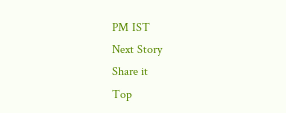PM IST
Next Story
Share it
Top